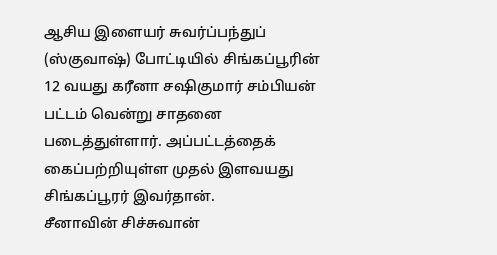ஆசிய இளையர் சுவர்ப்பந்துப் (ஸ்குவாஷ்) போட்டியில் சிங்கப்பூரின் 12 வயது கரீனா சஷிகுமார் சம்பியன் பட்டம் வென்று சாதனை படைத்துள்ளார். அப்பட்டத்தைக் கைப்பற்றியுள்ள முதல் இளவயது சிங்கப்பூரர் இவர்தான்.
சீனாவின் சிச்சுவான்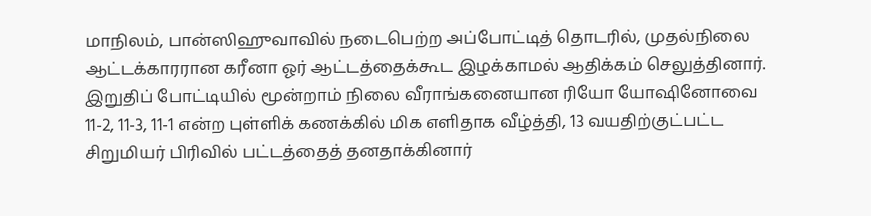மாநிலம், பான்ஸிஹுவாவில் நடைபெற்ற அப்போட்டித் தொடரில், முதல்நிலை ஆட்டக்காரரான கரீனா ஓர் ஆட்டத்தைக்கூட இழக்காமல் ஆதிக்கம் செலுத்தினார்.
இறுதிப் போட்டியில் மூன்றாம் நிலை வீராங்கனையான ரியோ யோஷினோவை 11-2, 11-3, 11-1 என்ற புள்ளிக் கணக்கில் மிக எளிதாக வீழ்த்தி, 13 வயதிற்குட்பட்ட சிறுமியர் பிரிவில் பட்டத்தைத் தனதாக்கினார்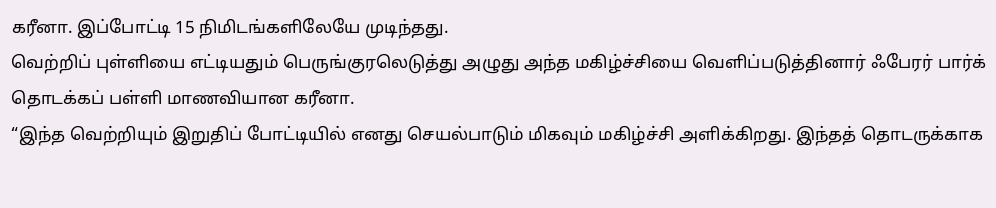கரீனா. இப்போட்டி 15 நிமிடங்களிலேயே முடிந்தது.
வெற்றிப் புள்ளியை எட்டியதும் பெருங்குரலெடுத்து அழுது அந்த மகிழ்ச்சியை வெளிப்படுத்தினார் ஃபேரர் பார்க் தொடக்கப் பள்ளி மாணவியான கரீனா.
“இந்த வெற்றியும் இறுதிப் போட்டியில் எனது செயல்பாடும் மிகவும் மகிழ்ச்சி அளிக்கிறது. இந்தத் தொடருக்காக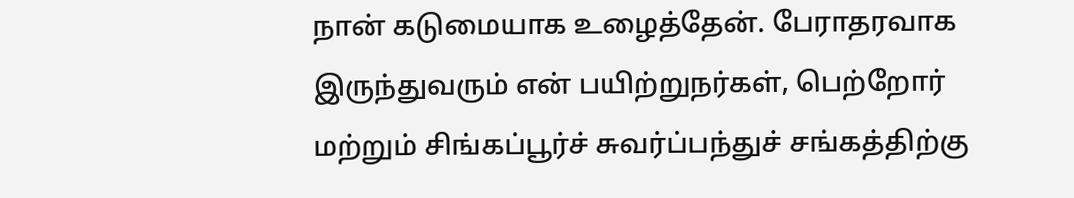நான் கடுமையாக உழைத்தேன். பேராதரவாக இருந்துவரும் என் பயிற்றுநர்கள், பெற்றோர் மற்றும் சிங்கப்பூர்ச் சுவர்ப்பந்துச் சங்கத்திற்கு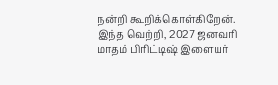நன்றி கூறிக்கொள்கிறேன். இந்த வெற்றி, 2027 ஜனவரி மாதம் பிரிட்டிஷ் இளையர்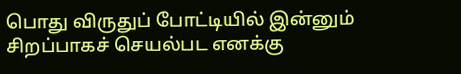பொது விருதுப் போட்டியில் இன்னும் சிறப்பாகச் செயல்பட எனக்கு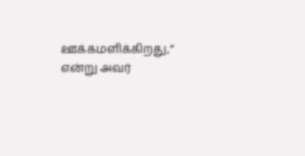ஊக்கமளிக்கிறது,” என்று அவர்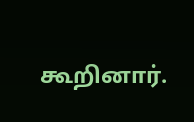கூறினார்.